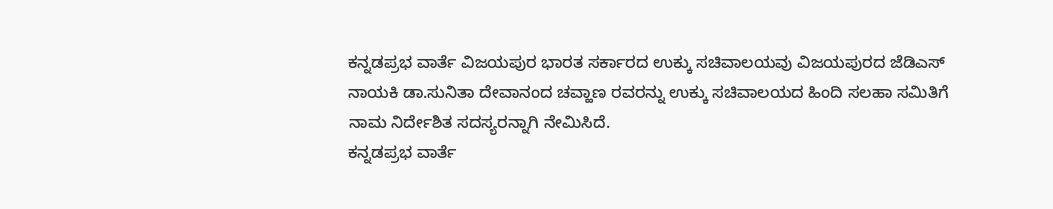ಕನ್ನಡಪ್ರಭ ವಾರ್ತೆ ವಿಜಯಪುರ ಭಾರತ ಸರ್ಕಾರದ ಉಕ್ಕು ಸಚಿವಾಲಯವು ವಿಜಯಪುರದ ಜೆಡಿಎಸ್ ನಾಯಕಿ ಡಾ.ಸುನಿತಾ ದೇವಾನಂದ ಚವ್ಹಾಣ ರವರನ್ನು ಉಕ್ಕು ಸಚಿವಾಲಯದ ಹಿಂದಿ ಸಲಹಾ ಸಮಿತಿಗೆ ನಾಮ ನಿರ್ದೇಶಿತ ಸದಸ್ಯರನ್ನಾಗಿ ನೇಮಿಸಿದೆ.
ಕನ್ನಡಪ್ರಭ ವಾರ್ತೆ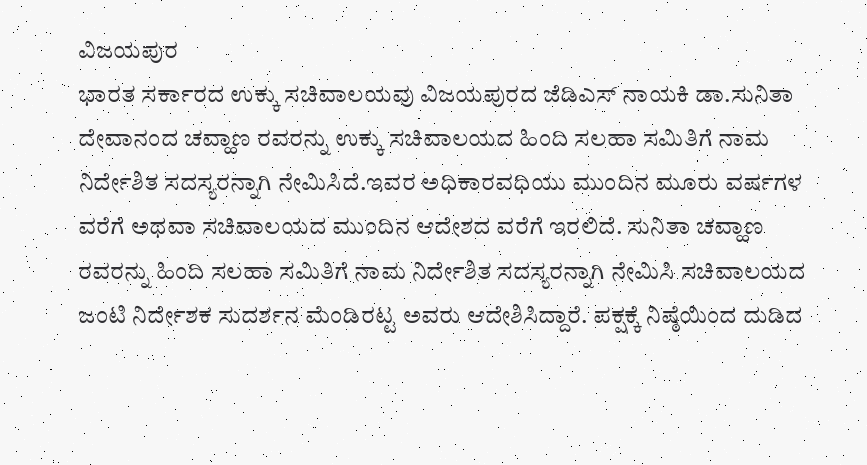ವಿಜಯಪುರ
ಭಾರತ ಸರ್ಕಾರದ ಉಕ್ಕು ಸಚಿವಾಲಯವು ವಿಜಯಪುರದ ಜೆಡಿಎಸ್ ನಾಯಕಿ ಡಾ.ಸುನಿತಾ ದೇವಾನಂದ ಚವ್ಹಾಣ ರವರನ್ನು ಉಕ್ಕು ಸಚಿವಾಲಯದ ಹಿಂದಿ ಸಲಹಾ ಸಮಿತಿಗೆ ನಾಮ ನಿರ್ದೇಶಿತ ಸದಸ್ಯರನ್ನಾಗಿ ನೇಮಿಸಿದೆ.ಇವರ ಅಧಿಕಾರವಧಿಯು ಮುಂದಿನ ಮೂರು ವರ್ಷಗಳ ವರೆಗೆ ಅಥವಾ ಸಚಿವಾಲಯದ ಮುಂದಿನ ಆದೇಶದ ವರೆಗೆ ಇರಲಿದೆ. ಸುನಿತಾ ಚವ್ಹಾಣ ರವರನ್ನು ಹಿಂದಿ ಸಲಹಾ ಸಮಿತಿಗೆ ನಾಮ ನಿರ್ದೇಶಿತ ಸದಸ್ಯರನ್ನಾಗಿ ನೇಮಿಸಿ ಸಚಿವಾಲಯದ ಜಂಟಿ ನಿರ್ದೇಶಕ ಸುದರ್ಶನ ಮೆಂಡಿರಟ್ಟ ಅವರು ಆದೇಶಿಸಿದ್ದಾರೆ. ಪಕ್ಷಕ್ಕೆ ನಿಷ್ಠೆಯಿಂದ ದುಡಿದ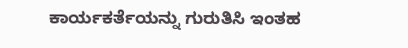ಕಾರ್ಯಕರ್ತೆಯನ್ನು ಗುರುತಿಸಿ ಇಂತಹ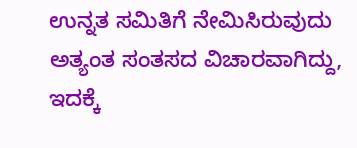ಉನ್ನತ ಸಮಿತಿಗೆ ನೇಮಿಸಿರುವುದು ಅತ್ಯಂತ ಸಂತಸದ ವಿಚಾರವಾಗಿದ್ದು, ಇದಕ್ಕೆ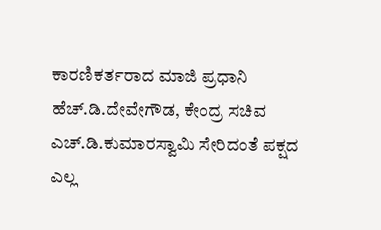ಕಾರಣಿಕರ್ತರಾದ ಮಾಜಿ ಪ್ರಧಾನಿ ಹೆಚ್.ಡಿ.ದೇವೇಗೌಡ, ಕೇಂದ್ರ ಸಚಿವ ಎಚ್.ಡಿ.ಕುಮಾರಸ್ವಾಮಿ ಸೇರಿದಂತೆ ಪಕ್ಷದ ಎಲ್ಲ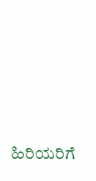ಹಿರಿಯರಿಗೆ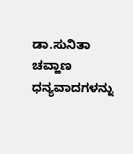ಡಾ.ಸುನಿತಾ ಚವ್ಹಾಣ ಧನ್ಯವಾದಗಳನ್ನು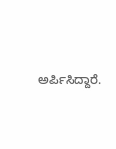ಅರ್ಪಿಸಿದ್ದಾರೆ.